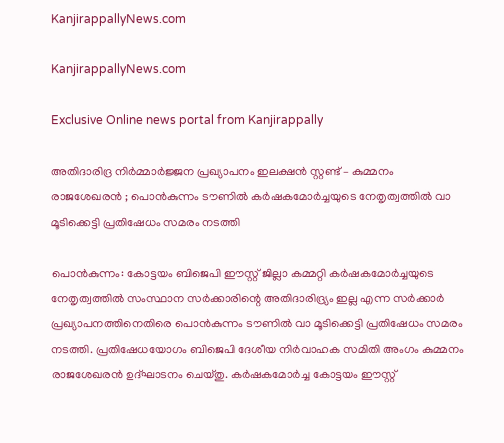KanjirappallyNews.com

KanjirappallyNews.com

Exclusive Online news portal from Kanjirappally

അതിദാരിദ്ര നിർമ്മാർജ്ജന പ്രഖ്യാപനം ഇലക്ഷന്‍ സ്റ്റണ്ട് – കുമ്മനം രാജശേഖരന്‍ ; പൊന്‍കുന്നം ടൗണില്‍ കര്‍ഷകമോര്‍ച്ചയുടെ നേതൃത്വത്തില്‍ വാ മൂടിക്കെട്ടി പ്രതിഷേധം സമരം നടത്തി

പൊന്‍കുന്നം: കോട്ടയം ബിജെപി ഈസ്റ്റ് ജില്ലാ കമ്മറ്റി കര്‍ഷകമോര്‍ച്ചയുടെ നേതൃത്വത്തില്‍ സംസ്ഥാന സര്‍ക്കാരിന്റെ അതിദാരിദ്ര്യം ഇല്ല എന്ന സര്‍ക്കാര്‍ പ്രഖ്യാപനത്തിനെതിരെ പൊന്‍കുന്നം ടൗണില്‍ വാ മൂടിക്കെട്ടി പ്രതിഷേധം സമരം നടത്തി. പ്രതിഷേധയോഗം ബിജെപി ദേശീയ നിര്‍വാഹക സമിതി അംഗം കുമ്മനം രാജശേഖരന്‍ ഉദ്ഘാടനം ചെയ്തു. കര്‍ഷകമോര്‍ച്ച കോട്ടയം ഈസ്റ്റ്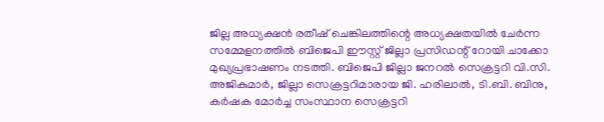ജില്ല അധ്യക്ഷന്‍ രതീഷ് ചെങ്കിലത്തിന്റെ അധ്യക്ഷതയില്‍ ചേര്‍ന്ന സമ്മേളനത്തില്‍ ബിജെപി ഈസ്റ്റ് ജില്ലാ പ്രസിഡന്റ് റോയി ചാക്കോ മുഖ്യപ്രഭാഷണം നടത്തി. ബിജെപി ജില്ലാ ജനറല്‍ സെക്രട്ടറി വി.സി. അജികുമാര്‍, ജില്ലാ സെക്രട്ടറിമാരായ ജി. ഹരിലാല്‍, ടി.ബി. ബിനു, കര്‍ഷക മോര്‍ച്ച സംസ്ഥാന സെക്രട്ടറി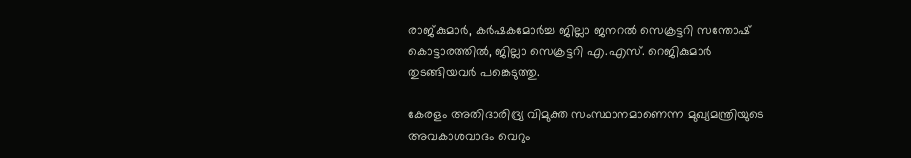രാജ്കുമാര്‍, കര്‍ഷകമോര്‍ച്ച ജില്ലാ ജനറല്‍ സെക്രട്ടറി സന്തോഷ് കൊട്ടാരത്തില്‍, ജില്ലാ സെക്രട്ടറി എ.എസ്. റെജികുമാര്‍ തുടങ്ങിയവര്‍ പങ്കെടുത്തു.

കേരളം അതിദാരിദ്ര്യ വിമുക്ത സംസ്ഥാനമാണെന്ന മുഖ്യമന്ത്രിയുടെ അവകാശവാദം വെറും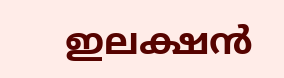ഇലക്ഷന്‍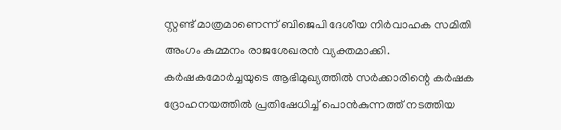സ്റ്റണ്ട് മാത്രമാണെന്ന് ബിജെപി ദേശീയ നിര്‍വാഹക സമിതി അംഗം കുമ്മനം രാജശേഖരന്‍ വ്യക്തമാക്കി. കര്‍ഷകമോര്‍ച്ചയുടെ ആഭിമുഖ്യത്തില്‍ സര്‍ക്കാരിന്റെ കര്‍ഷക ദ്രോഹനയത്തില്‍ പ്രതിഷേധിച്ച് പൊന്‍കുന്നത്ത് നടത്തിയ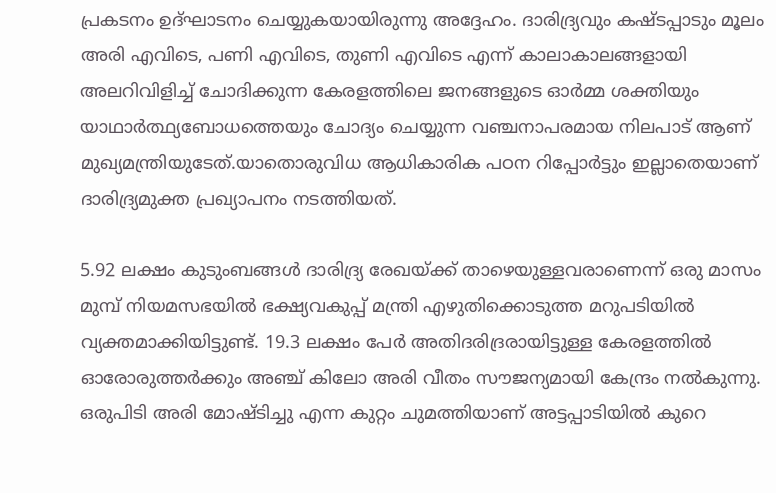പ്രകടനം ഉദ്ഘാടനം ചെയ്യുകയായിരുന്നു അദ്ദേഹം. ദാരിദ്ര്യവും കഷ്ടപ്പാടും മൂലം അരി എവിടെ, പണി എവിടെ, തുണി എവിടെ എന്ന് കാലാകാലങ്ങളായി അലറിവിളിച്ച് ചോദിക്കുന്ന കേരളത്തിലെ ജനങ്ങളുടെ ഓര്‍മ്മ ശക്തിയും യാഥാര്‍ത്ഥ്യബോധത്തെയും ചോദ്യം ചെയ്യുന്ന വഞ്ചനാപരമായ നിലപാട് ആണ് മുഖ്യമന്ത്രിയുടേത്.യാതൊരുവിധ ആധികാരിക പഠന റിപ്പോര്‍ട്ടും ഇല്ലാതെയാണ് ദാരിദ്ര്യമുക്ത പ്രഖ്യാപനം നടത്തിയത്.

5.92 ലക്ഷം കുടുംബങ്ങള്‍ ദാരിദ്ര്യ രേഖയ്ക്ക് താഴെയുള്ളവരാണെന്ന് ഒരു മാസം മുമ്പ് നിയമസഭയില്‍ ഭക്ഷ്യവകുപ്പ് മന്ത്രി എഴുതിക്കൊടുത്ത മറുപടിയില്‍ വ്യക്തമാക്കിയിട്ടുണ്ട്. 19.3 ലക്ഷം പേര്‍ അതിദരിദ്രരായിട്ടുള്ള കേരളത്തില്‍ ഓരോരുത്തര്‍ക്കും അഞ്ച് കിലോ അരി വീതം സൗജന്യമായി കേന്ദ്രം നല്‍കുന്നു. ഒരുപിടി അരി മോഷ്ടിച്ചു എന്ന കുറ്റം ചുമത്തിയാണ് അട്ടപ്പാടിയില്‍ കുറെ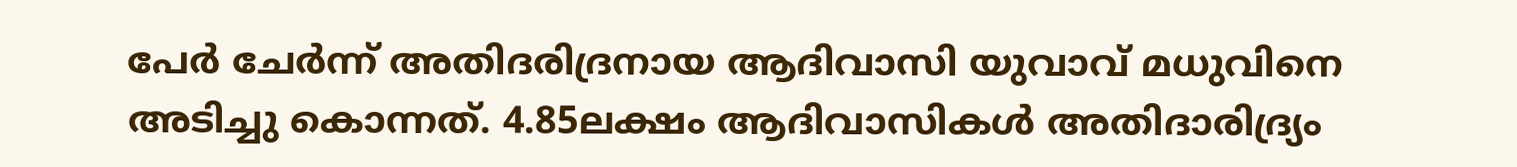പേര്‍ ചേര്‍ന്ന് അതിദരിദ്രനായ ആദിവാസി യുവാവ് മധുവിനെ അടിച്ചു കൊന്നത്. 4.85ലക്ഷം ആദിവാസികള്‍ അതിദാരിദ്ര്യം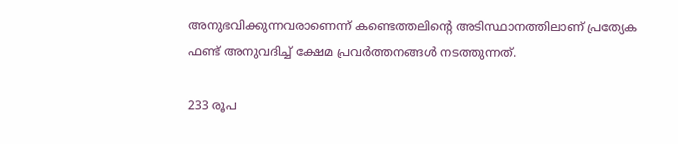അനുഭവിക്കുന്നവരാണെന്ന് കണ്ടെത്തലിന്റെ അടിസ്ഥാനത്തിലാണ് പ്രത്യേക ഫണ്ട് അനുവദിച്ച് ക്ഷേമ പ്രവര്‍ത്തനങ്ങള്‍ നടത്തുന്നത്.

233 രൂപ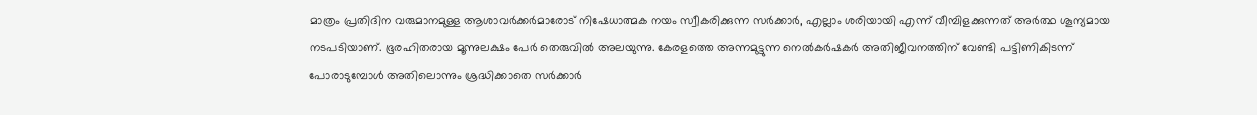മാത്രം പ്രതിദിന വരുമാനമുള്ള ആശാവര്‍ക്കര്‍മാരോട് നിഷേധാത്മക നയം സ്വീകരിക്കുന്ന സര്‍ക്കാര്‍, എല്ലാം ശരിയായി എന്ന് വീമ്പിളക്കുന്നത് അര്‍ത്ഥ ശൂന്യമായ നടപടിയാണ്. ഭൂരഹിതരായ മൂന്നുലക്ഷം പേര്‍ തെരുവില്‍ അലയുന്നു. കേരളത്തെ അന്നമുട്ടുന്ന നെല്‍കര്‍ഷകര്‍ അതിജീവനത്തിന് വേണ്ടി പട്ടിണികിടന്ന് പോരാടുമ്പോള്‍ അതിലൊന്നും ശ്രദ്ധിക്കാതെ സര്‍ക്കാര്‍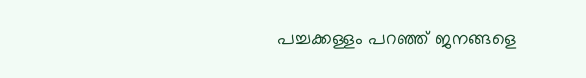പച്ചക്കള്ളം പറഞ്ഞ് ജനങ്ങളെ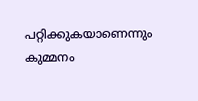പറ്റിക്കുകയാണെന്നും കുമ്മനം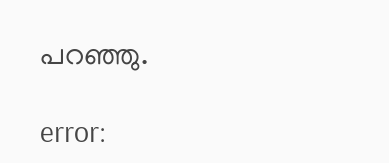പറഞ്ഞു.

error: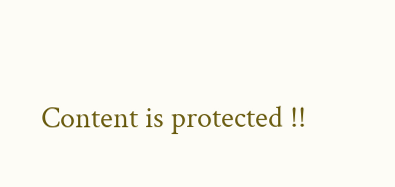Content is protected !!